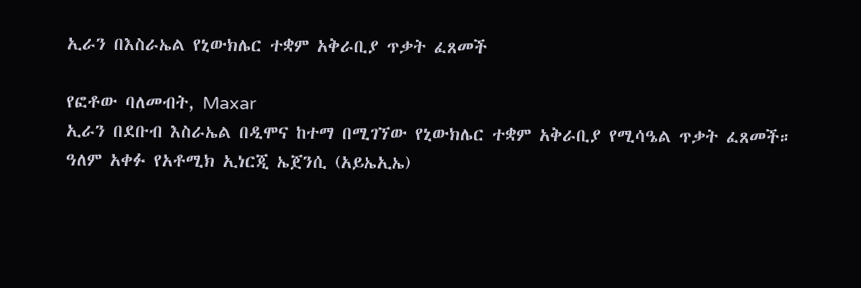ኢራን በእስራኤል የኒውክሌር ተቋም አቅራቢያ ጥቃት ፈጸመች

የፎቶው ባለመብት, Maxar
ኢራን በደቡብ እስራኤል በዲሞና ከተማ በሚገኘው የኒውክሌር ተቋም አቅራቢያ የሚሳዔል ጥቃት ፈጸመች።
ዓለም አቀፉ የአቶሚክ ኢነርጂ ኤጀንሲ (አይኤኢኤ)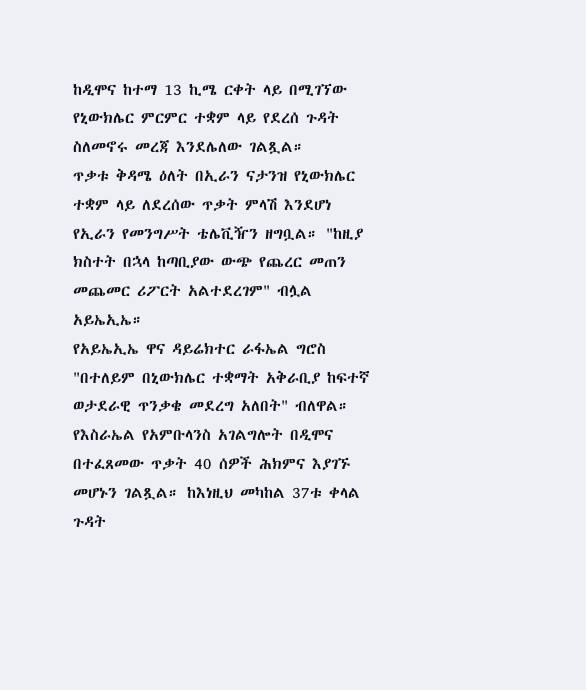ከዲሞና ከተማ 13 ኪሜ ርቀት ላይ በሚገኘው የኒውክሌር ምርምር ተቋም ላይ የደረሰ ጉዳት ስለመኖሩ መረጃ እንደሌለው ገልጿል።
ጥቃቱ ቅዳሜ ዕለት በኢራን ናታንዝ የኒውክሌር ተቋም ላይ ለደረሰው ጥቃት ምላሽ እንደሆነ የኢራን የመንግሥት ቴሌቪዥን ዘግቧል። "ከዚያ ክስተት በኋላ ከጣቢያው ውጭ የጨረር መጠን መጨመር ሪፖርት አልተደረገም" ብሏል አይኤኢኤ።
የአይኤኢኤ ዋና ዳይሬክተር ራፋኤል ግሮስ "በተለይም በኒውክሌር ተቋማት አቅራቢያ ከፍተኛ ወታደራዊ ጥንቃቄ መደረግ አለበት" ብለዋል።
የእስራኤል የአምቡላንስ አገልግሎት በዲሞና በተፈጸመው ጥቃት 40 ሰዎች ሕክምና እያገኙ መሆኑን ገልጿል። ከእነዚህ መካከል 37ቱ ቀላል ጉዳት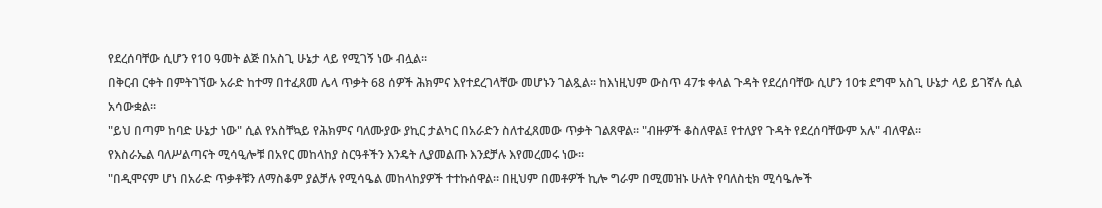የደረሰባቸው ሲሆን የ10 ዓመት ልጅ በአስጊ ሁኔታ ላይ የሚገኝ ነው ብሏል።
በቅርብ ርቀት በምትገኘው አራድ ከተማ በተፈጸመ ሌላ ጥቃት 68 ሰዎች ሕክምና እየተደረገላቸው መሆኑን ገልጿል። ከእነዚህም ውስጥ 47ቱ ቀላል ጉዳት የደረሰባቸው ሲሆን 10ቱ ደግሞ አስጊ ሁኔታ ላይ ይገኛሉ ሲል አሳውቋል።
"ይህ በጣም ከባድ ሁኔታ ነው" ሲል የአስቸኳይ የሕክምና ባለሙያው ያኪር ታልካር በአራድን ስለተፈጸመው ጥቃት ገልጸዋል። "ብዙዎች ቆስለዋል፤ የተለያየ ጉዳት የደረሰባቸውም አሉ" ብለዋል።
የእስራኤል ባለሥልጣናት ሚሳዒሎቹ በአየር መከላከያ ስርዓቶችን እንዴት ሊያመልጡ እንደቻሉ እየመረመሩ ነው።
"በዲሞናም ሆነ በአራድ ጥቃቶቹን ለማስቆም ያልቻሉ የሚሳዔል መከላከያዎች ተተኩሰዋል። በዚህም በመቶዎች ኪሎ ግራም በሚመዝኑ ሁለት የባለስቲክ ሚሳዔሎች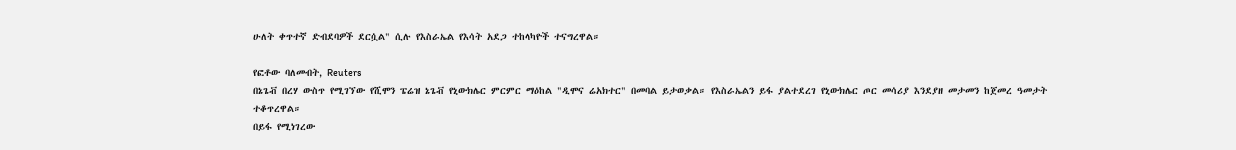ሁለት ቀጥተኛ ድብደባዎች ደርሷል" ሲሉ የእስራኤል የእሳት አደጋ ተከላካዮች ተናግረዋል።

የፎቶው ባለመብት, Reuters
በኔጌቭ በረሃ ውስጥ የሚገኘው የሺሞን ፔሬዝ ኔጌቭ የኒውክሌር ምርምር ማዕከል "ዲሞና ሬአክተር" በመባል ይታወቃል። የእስራኤልን ይፋ ያልተደረገ የኒውክሌር ጦር መሳሪያ እንደያዘ መታመን ከጀመረ ዓመታት ተቆጥረዋል።
በይፋ የሚነገረው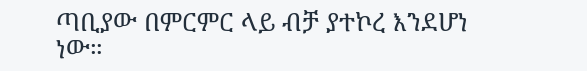ጣቢያው በምርምር ላይ ብቻ ያተኮረ እንደሆነ ነው።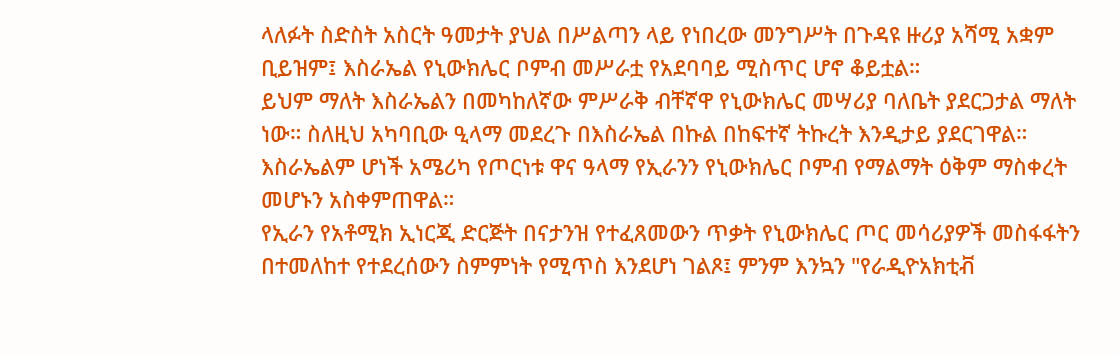ላለፉት ስድስት አስርት ዓመታት ያህል በሥልጣን ላይ የነበረው መንግሥት በጉዳዩ ዙሪያ አሻሚ አቋም ቢይዝም፤ እስራኤል የኒውክሌር ቦምብ መሥራቷ የአደባባይ ሚስጥር ሆኖ ቆይቷል።
ይህም ማለት እስራኤልን በመካከለኛው ምሥራቅ ብቸኛዋ የኒውክሌር መሣሪያ ባለቤት ያደርጋታል ማለት ነው። ስለዚህ አካባቢው ዒላማ መደረጉ በእስራኤል በኩል በከፍተኛ ትኩረት እንዲታይ ያደርገዋል።
እስራኤልም ሆነች አሜሪካ የጦርነቱ ዋና ዓላማ የኢራንን የኒውክሌር ቦምብ የማልማት ዕቅም ማስቀረት መሆኑን አስቀምጠዋል።
የኢራን የአቶሚክ ኢነርጂ ድርጅት በናታንዝ የተፈጸመውን ጥቃት የኒውክሌር ጦር መሳሪያዎች መስፋፋትን በተመለከተ የተደረሰውን ስምምነት የሚጥስ እንደሆነ ገልጾ፤ ምንም እንኳን "የራዲዮአክቲቭ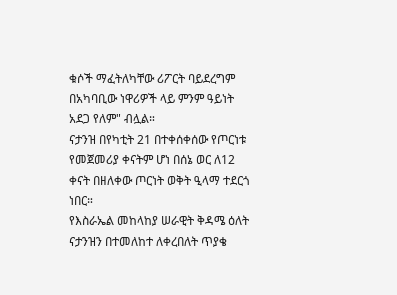ቁሶች ማፈትለካቸው ሪፖርት ባይደረግም በአካባቢው ነዋሪዎች ላይ ምንም ዓይነት አደጋ የለም" ብሏል።
ናታንዝ በየካቲት 21 በተቀሰቀሰው የጦርነቱ የመጀመሪያ ቀናትም ሆነ በሰኔ ወር ለ12 ቀናት በዘለቀው ጦርነት ወቅት ዒላማ ተደርጎ ነበር።
የእስራኤል መከላከያ ሠራዊት ቅዳሜ ዕለት ናታንዝን በተመለከተ ለቀረበለት ጥያቄ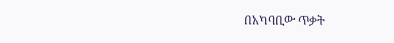በአካባቢው ጥቃት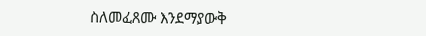ስለመፈጸሙ እንደማያውቅ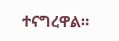ተናግረዋል።